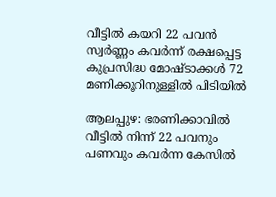വീട്ടില്‍ കയറി 22 പവന്‍ സ്വര്‍ണ്ണം കവര്‍ന്ന് രക്ഷപ്പെട്ട കുപ്രസിദ്ധ മോഷ്ടാക്കള്‍ 72 മണിക്കൂറിനുള്ളില്‍ പിടിയില്‍

ആലപ്പുഴ: ഭരണിക്കാവില്‍ വീട്ടില്‍ നിന്ന് 22 പവനും പണവും കവർന്ന കേസിൽ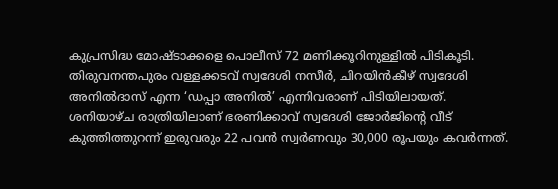കുപ്രസിദ്ധ മോഷ്ടാക്കളെ പൊലീസ് 72 മണിക്കൂറിനുള്ളിൽ പിടികൂടി. തിരുവനന്തപുരം വള്ളക്കടവ് സ്വദേശി നസീർ, ചിറയിൻകീഴ് സ്വദേശി അനിൽദാസ് എന്ന ‘ഡപ്പാ അനിൽ’ എന്നിവരാണ് പിടിയിലായത്. ശനിയാഴ്ച രാത്രിയിലാണ് ഭരണിക്കാവ് സ്വദേശി ജോർജിന്റെ വീട് കുത്തിത്തുറന്ന് ഇരുവരും 22 പവൻ സ്വർണവും 30,000 രൂപയും കവർന്നത്.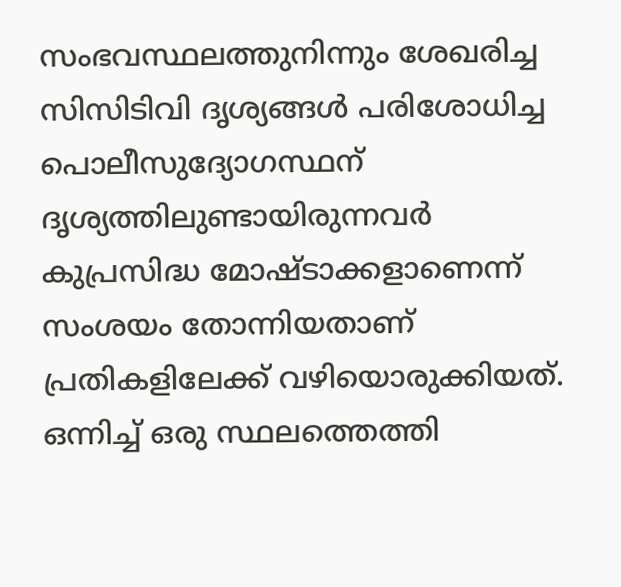സംഭവസ്ഥലത്തുനിന്നും ശേഖരിച്ച സിസിടിവി ദൃശ്യങ്ങൾ പരിശോധിച്ച പൊലീസുദ്യോഗസ്ഥന് ദൃശ്യത്തിലുണ്ടായിരുന്നവർ കുപ്രസിദ്ധ മോഷ്ടാക്കളാണെന്ന് സംശയം തോന്നിയതാണ് പ്രതികളിലേക്ക് വഴിയൊരുക്കിയത്. ഒന്നിച്ച് ഒരു സ്ഥലത്തെത്തി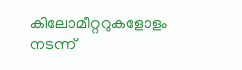കിലോമീറ്ററുകളോളം നടന്ന്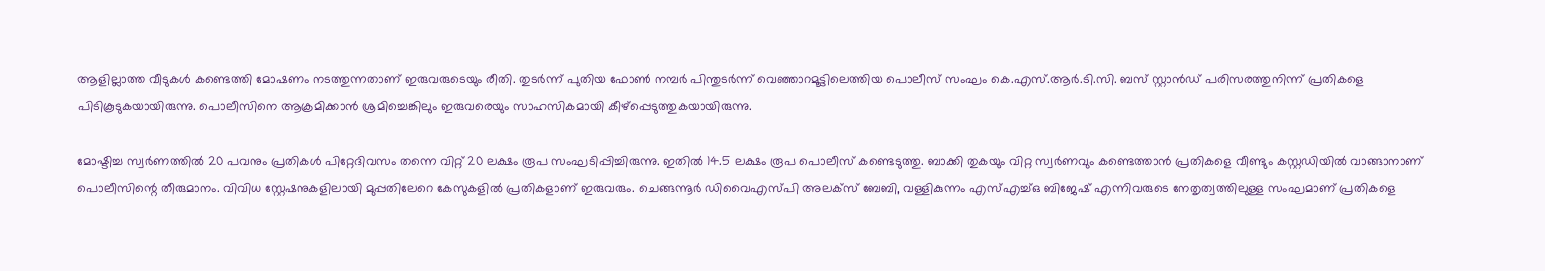ആളില്ലാത്ത വീടുകൾ കണ്ടെത്തി മോഷണം നടത്തുന്നതാണ് ഇരുവരുടെയും രീതി. തുടർന്ന് പുതിയ ഫോൺ നമ്പർ പിന്തുടർന്ന് വെഞ്ഞാറമൂട്ടിലെത്തിയ പൊലീസ് സംഘം കെ.എസ്.ആർ.ടി.സി. ബസ് സ്റ്റാൻഡ് പരിസരത്തുനിന്ന് പ്രതികളെ പിടികൂടുകയായിരുന്നു. പൊലീസിനെ ആക്രമിക്കാൻ ശ്രമിച്ചെങ്കിലും ഇരുവരെയും സാഹസികമായി കീഴ്പ്പെടുത്തുകയായിരുന്നു.

മോഷ്ടിച്ച സ്വർണത്തിൽ 20 പവനും പ്രതികൾ പിറ്റേദിവസം തന്നെ വിറ്റ് 20 ലക്ഷം രൂപ സംഘടിപ്പിച്ചിരുന്നു. ഇതിൽ 14.5 ലക്ഷം രൂപ പൊലീസ് കണ്ടെടുത്തു. ബാക്കി തുകയും വിറ്റ സ്വർണവും കണ്ടെത്താൻ പ്രതികളെ വീണ്ടും കസ്റ്റഡിയിൽ വാങ്ങാനാണ് പൊലീസിന്റെ തീരുമാനം. വിവിധ സ്റ്റേഷനുകളിലായി മുപ്പതിലേറെ കേസുകളിൽ പ്രതികളാണ് ഇരുവരും. ചെങ്ങന്നൂർ ഡിവൈഎസ്പി അലക്സ് ബേബി, വള്ളികുന്നം എസ്എച്ച്ഒ ബിജേഷ് എന്നിവരുടെ നേതൃത്വത്തിലുള്ള സംഘമാണ് പ്രതികളെ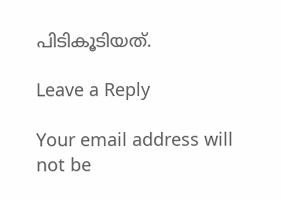പിടികൂടിയത്.

Leave a Reply

Your email address will not be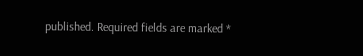published. Required fields are marked *